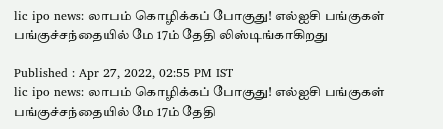lic ipo news: லாபம் கொழிக்கப் போகுது! எல்ஐசி பங்குகள் பங்குச்சந்தையில் மே 17ம் தேதி லிஸ்டிங்காகிறது

Published : Apr 27, 2022, 02:55 PM IST
lic ipo news: லாபம் கொழிக்கப் போகுது! எல்ஐசி பங்குகள் பங்குச்சந்தையில் மே 17ம் தேதி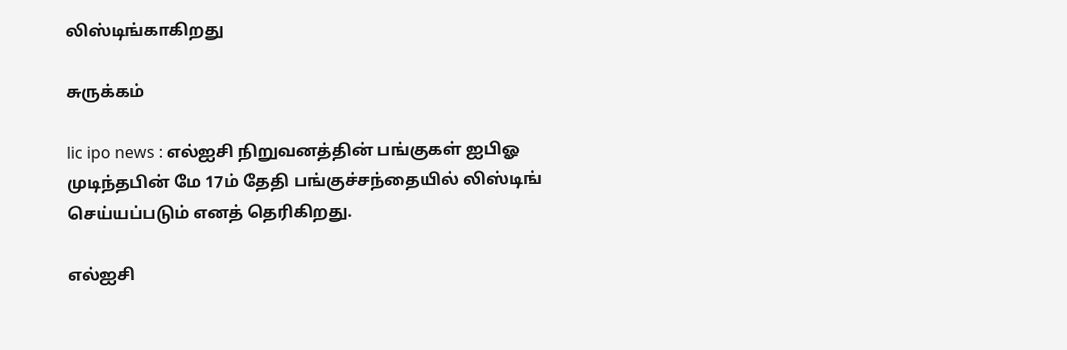லிஸ்டிங்காகிறது

சுருக்கம்

lic ipo news : எல்ஐசி நிறுவனத்தின் பங்குகள் ஐபிஓ முடிந்தபின் மே 17ம் தேதி பங்குச்சந்தையில் லிஸ்டிங் செய்யப்படும் எனத் தெரிகிறது.

எல்ஐசி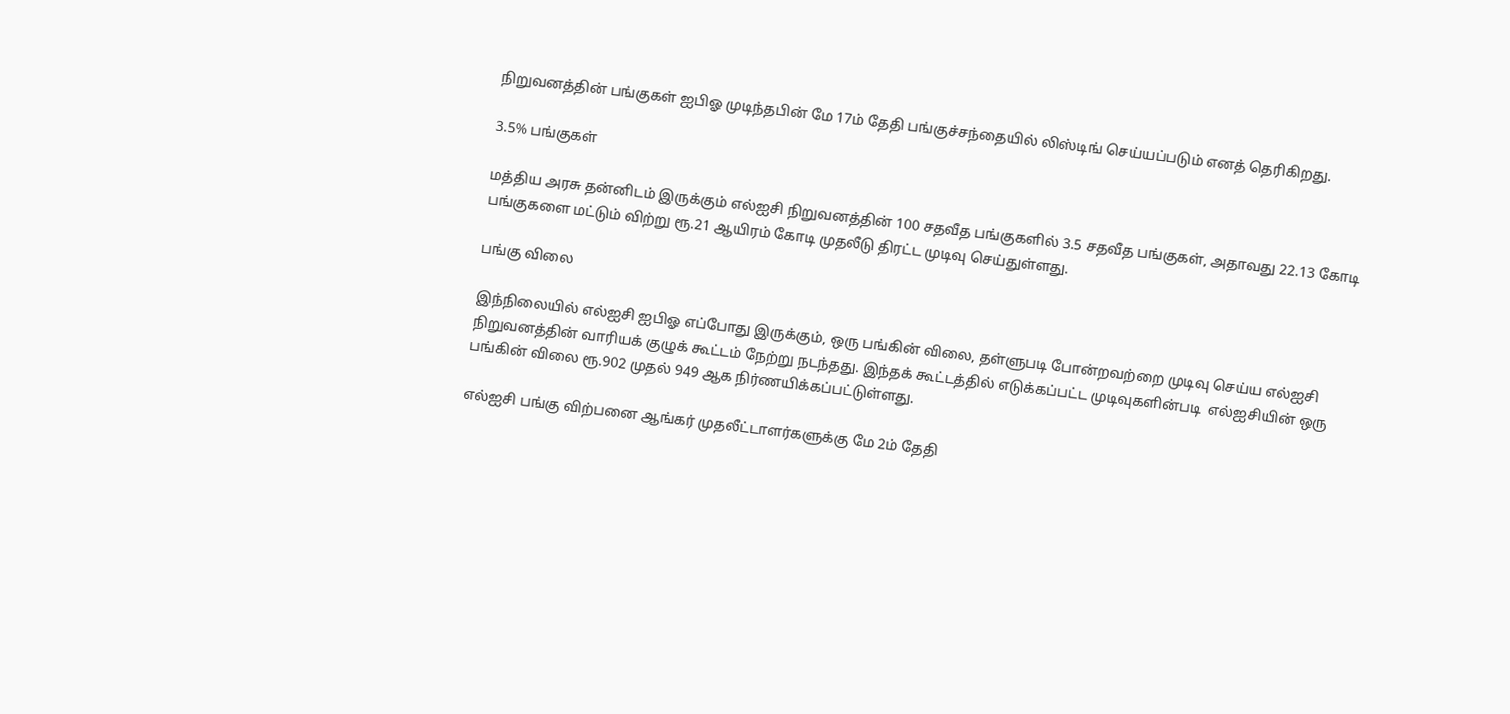நிறுவனத்தின் பங்குகள் ஐபிஓ முடிந்தபின் மே 17ம் தேதி பங்குச்சந்தையில் லிஸ்டிங் செய்யப்படும் எனத் தெரிகிறது.

3.5% பங்குகள்

மத்திய அரசு தன்னிடம் இருக்கும் எல்ஐசி நிறுவனத்தின் 100 சதவீத பங்குகளில் 3.5 சதவீத பங்குகள், அதாவது 22.13 கோடி பங்குகளை மட்டும் விற்று ரூ.21 ஆயிரம் கோடி முதலீடு திரட்ட முடிவு செய்துள்ளது.

பங்கு விலை

இந்நிலையில் எல்ஐசி ஐபிஓ எப்போது இருக்கும், ஒரு பங்கின் விலை, தள்ளுபடி போன்றவற்றை முடிவு செய்ய எல்ஐசி நிறுவனத்தின் வாரியக் குழுக் கூட்டம் நேற்று நடந்தது. இந்தக் கூட்டத்தில் எடுக்கப்பட்ட முடிவுகளின்படி  எல்ஐசியின் ஒரு பங்கின் விலை ரூ.902 முதல் 949 ஆக நிர்ணயிக்கப்பட்டுள்ளது.

எல்ஐசி பங்கு விற்பனை ஆங்கர் முதலீட்டாளர்களுக்கு மே 2ம் தேதி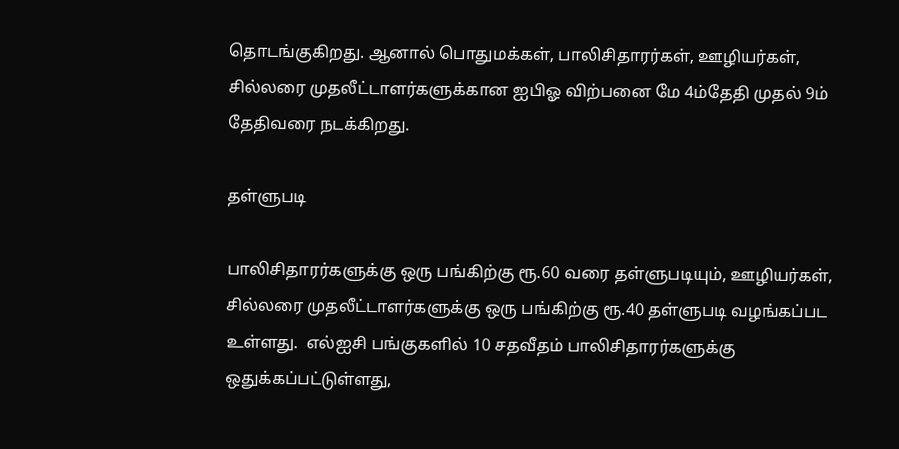தொடங்குகிறது. ஆனால் பொதுமக்கள், பாலிசிதாரர்கள், ஊழியர்கள், சில்லரை முதலீட்டாளர்களுக்கான ஐபிஓ விற்பனை மே 4ம்தேதி முதல் 9ம் தேதிவரை நடக்கிறது.

தள்ளுபடி

பாலிசிதாரர்களுக்கு ஒரு பங்கிற்கு ரூ.60 வரை தள்ளுபடியும், ஊழியர்கள், சில்லரை முதலீட்டாளர்களுக்கு ஒரு பங்கிற்கு ரூ.40 தள்ளுபடி வழங்கப்பட உள்ளது.  எல்ஐசி பங்குகளில் 10 சதவீதம் பாலிசிதாரர்களுக்கு ஒதுக்கப்பட்டுள்ளது,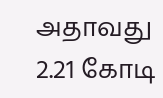அதாவது 2.21 கோடி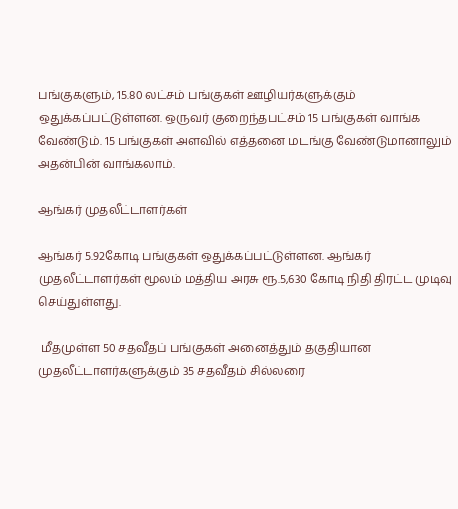பங்குகளும், 15.80 லட்சம் பங்குகள் ஊழியர்களுக்கும் ஒதுக்கப்பட்டுள்ளன. ஒருவர் குறைந்தபட்சம் 15 பங்குகள் வாங்க வேண்டும். 15 பங்குகள் அளவில் எத்தனை மடங்கு வேண்டுமானாலும் அதன்பின் வாங்கலாம்.

ஆங்கர் முதலீட்டாளர்கள்

ஆங்கர் 5.92கோடி பங்குகள் ஒதுக்கப்பட்டுள்ளன. ஆங்கர் முதலீட்டாளர்கள் மூலம் மத்திய அரசு ரூ.5,630 கோடி நிதி திரட்ட முடிவு செய்துள்ளது.

 மீதமுள்ள 50 சதவீதப் பங்குகள் அனைத்தும் தகுதியான முதலீட்டாளர்களுக்கும் 35 சதவீதம் சில்லரை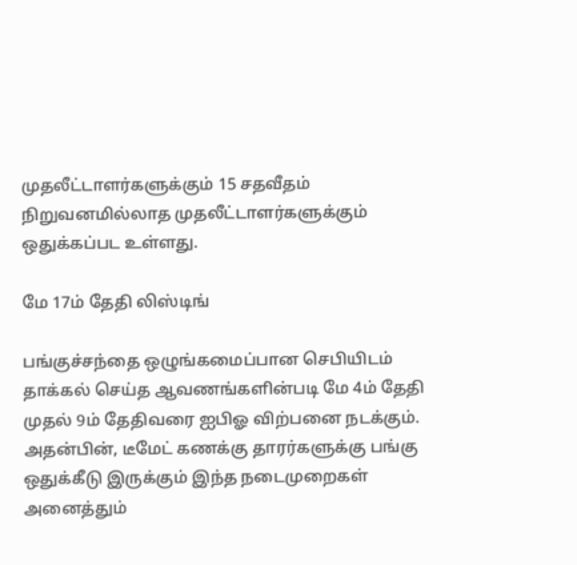முதலீட்டாளர்களுக்கும் 15 சதவீதம் நிறுவனமில்லாத முதலீட்டாளர்களுக்கும் ஒதுக்கப்பட உள்ளது.

மே 17ம் தேதி லிஸ்டிங்

பங்குச்சந்தை ஒழுங்கமைப்பான செபியிடம் தாக்கல் செய்த ஆவணங்களின்படி மே 4ம் தேதி முதல் 9ம் தேதிவரை ஐபிஓ விற்பனை நடக்கும். அதன்பின், டீமேட் கணக்கு தாரர்களுக்கு பங்கு ஒதுக்கீடு இருக்கும் இந்த நடைமுறைகள் அனைத்தும்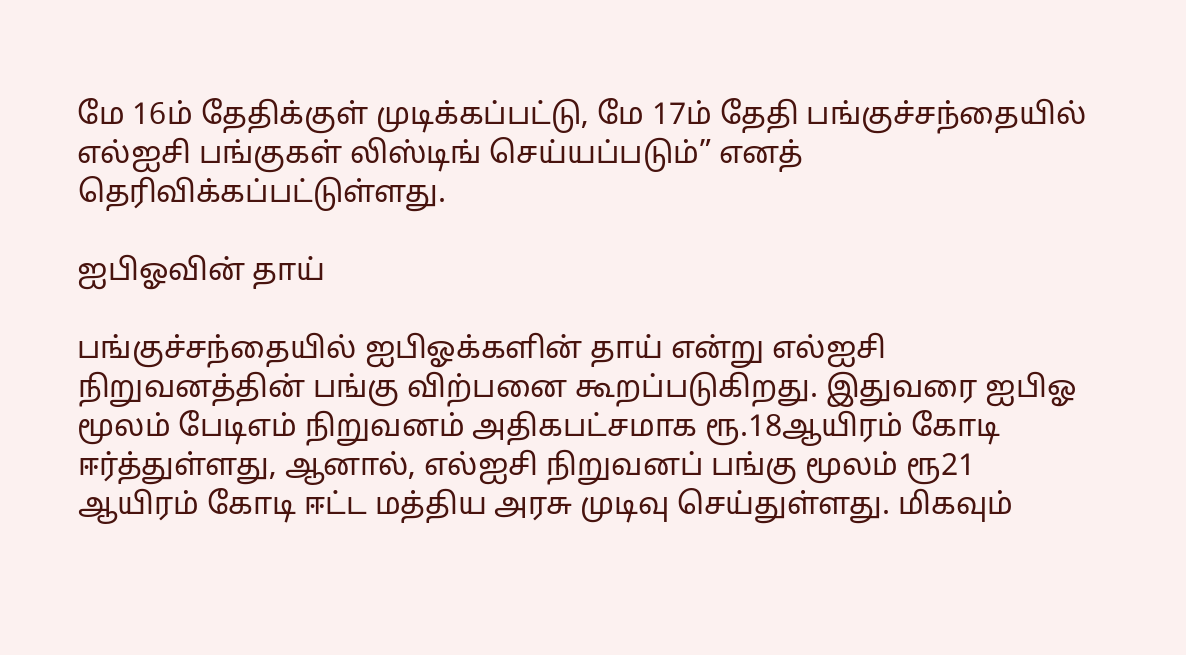மே 16ம் தேதிக்குள் முடிக்கப்பட்டு, மே 17ம் தேதி பங்குச்சந்தையில் எல்ஐசி பங்குகள் லிஸ்டிங் செய்யப்படும்” எனத் தெரிவிக்கப்பட்டுள்ளது.

ஐபிஓவின் தாய்

பங்குச்சந்தையில் ஐபிஓக்களின் தாய் என்று எல்ஐசி நிறுவனத்தின் பங்கு விற்பனை கூறப்படுகிறது. இதுவரை ஐபிஓ மூலம் பேடிஎம் நிறுவனம் அதிகபட்சமாக ரூ.18ஆயிரம் கோடி ஈர்த்துள்ளது, ஆனால், எல்ஐசி நிறுவனப் பங்கு மூலம் ரூ21 ஆயிரம் கோடி ஈட்ட மத்திய அரசு முடிவு செய்துள்ளது. மிகவும்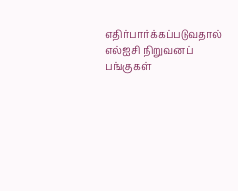எதிர்பார்க்கப்படுவதால் எல்ஐசி நிறுவனப் பங்குகள்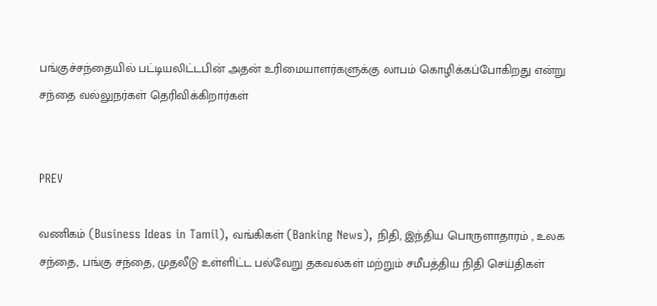பங்குச்சந்தையில் பட்டியலிட்டபின் அதன் உரிமையாளர்களுக்கு லாபம் கொழிக்கப்போகிறது என்று சந்தை வல்லுநர்கள் தெரிவிக்கிறார்கள்


PREV

வணிகம் (Business Ideas in Tamil), வங்கிகள் (Banking News), நிதி, இந்திய பொருளாதாரம் , உலக சந்தை, பங்கு சந்தை, முதலீடு உள்ளிட்ட பல்வேறு தகவல்கள் மற்றும் சமீபத்திய நிதி செய்திகள்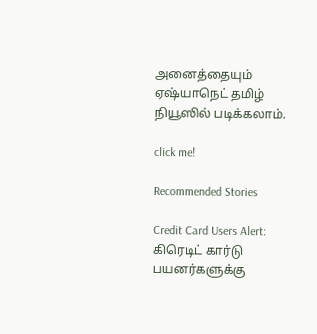அனைத்தையும் ஏஷ்யாநெட் தமிழ் நியூஸில் படிக்கலாம்.

click me!

Recommended Stories

Credit Card Users Alert: கிரெடிட் கார்டு பயனர்களுக்கு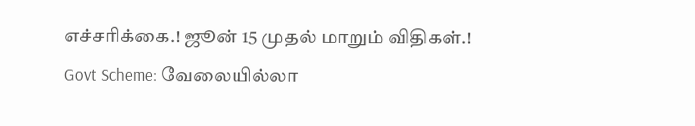எச்சரிக்கை.! ஜூன் 15 முதல் மாறும் விதிகள்.!
Govt Scheme: வேலையில்லா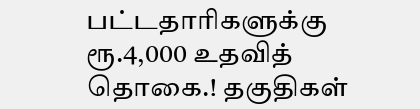பட்டதாரிகளுக்கு ரூ.4,000 உதவித் தொகை.! தகுதிகள்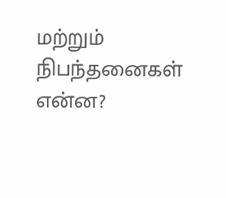மற்றும் நிபந்தனைகள் என்ன?